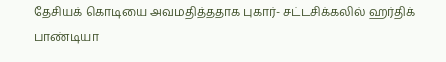தேசியக் கொடியை அவமதித்ததாக புகார்- சட்டசிக்கலில் ஹர்திக் பாண்டியா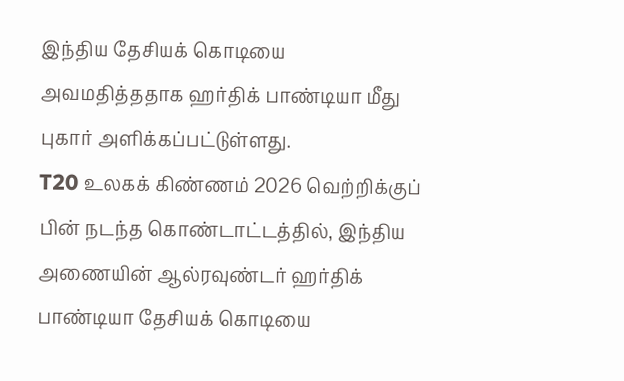இந்திய தேசியக் கொடியை அவமதித்ததாக ஹர்திக் பாண்டியா மீது புகார் அளிக்கப்பட்டுள்ளது.
T20 உலகக் கிண்ணம் 2026 வெற்றிக்குப் பின் நடந்த கொண்டாட்டத்தில், இந்திய அணையின் ஆல்ரவுண்டர் ஹர்திக் பாண்டியா தேசியக் கொடியை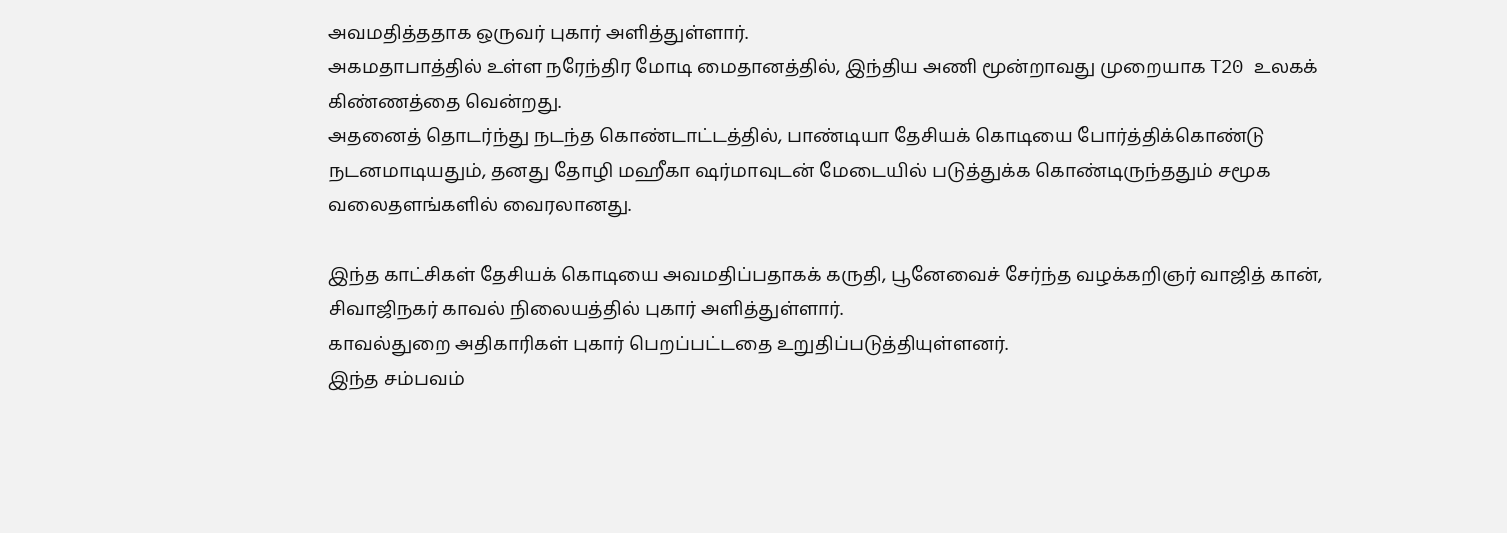அவமதித்ததாக ஒருவர் புகார் அளித்துள்ளார்.
அகமதாபாத்தில் உள்ள நரேந்திர மோடி மைதானத்தில், இந்திய அணி மூன்றாவது முறையாக T20 உலகக் கிண்ணத்தை வென்றது.
அதனைத் தொடர்ந்து நடந்த கொண்டாட்டத்தில், பாண்டியா தேசியக் கொடியை போர்த்திக்கொண்டு நடனமாடியதும், தனது தோழி மஹீகா ஷர்மாவுடன் மேடையில் படுத்துக்க கொண்டிருந்ததும் சமூக வலைதளங்களில் வைரலானது.

இந்த காட்சிகள் தேசியக் கொடியை அவமதிப்பதாகக் கருதி, பூனேவைச் சேர்ந்த வழக்கறிஞர் வாஜித் கான், சிவாஜிநகர் காவல் நிலையத்தில் புகார் அளித்துள்ளார்.
காவல்துறை அதிகாரிகள் புகார் பெறப்பட்டதை உறுதிப்படுத்தியுள்ளனர்.
இந்த சம்பவம்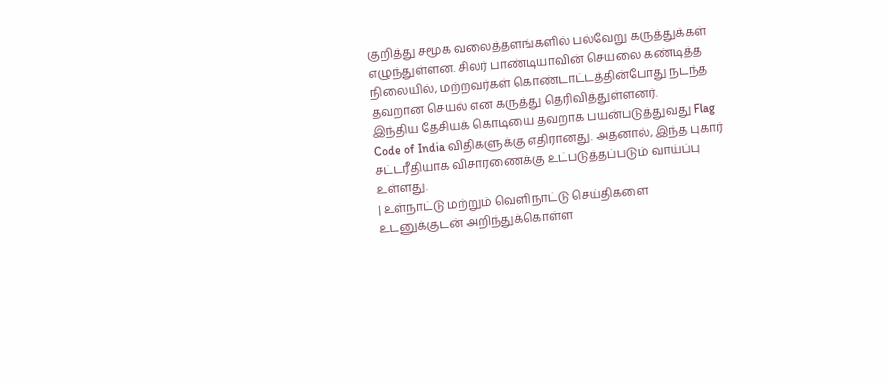குறித்து சமூக வலைத்தளங்களில் பல்வேறு கருத்துக்கள் எழுந்துள்ளன. சிலர் பாண்டியாவின் செயலை கண்டித்த நிலையில், மற்றவர்கள் கொண்டாட்டத்தின்போது நடந்த தவறான செயல் என கருத்து தெரிவித்துள்ளனர்.
இந்திய தேசியக் கொடியை தவறாக பயன்படுத்துவது Flag Code of India விதிகளுக்கு எதிரானது. அதனால், இந்த புகார் சட்டரீதியாக விசாரணைக்கு உட்படுத்தப்படும் வாய்ப்பு உள்ளது.
| உள்நாட்டு மற்றும் வெளிநாட்டு செய்திகளை உடனுக்குடன் அறிந்துக்கொள்ள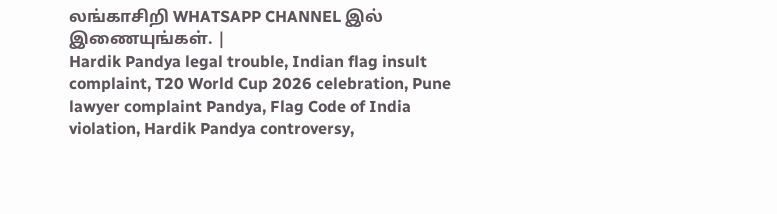லங்காசிறி WHATSAPP CHANNEL இல் இணையுங்கள். |
Hardik Pandya legal trouble, Indian flag insult complaint, T20 World Cup 2026 celebration, Pune lawyer complaint Pandya, Flag Code of India violation, Hardik Pandya controversy,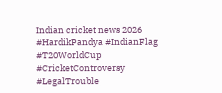Indian cricket news 2026 #HardikPandya #IndianFlag #T20WorldCup #CricketControversy #LegalTrouble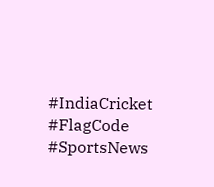#IndiaCricket #FlagCode #SportsNews